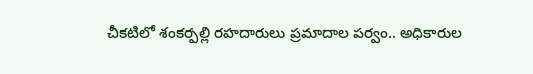చీకటిలో శంకర్పల్లి రహదారులు ప్రమాదాల పర్వం.. అధికారుల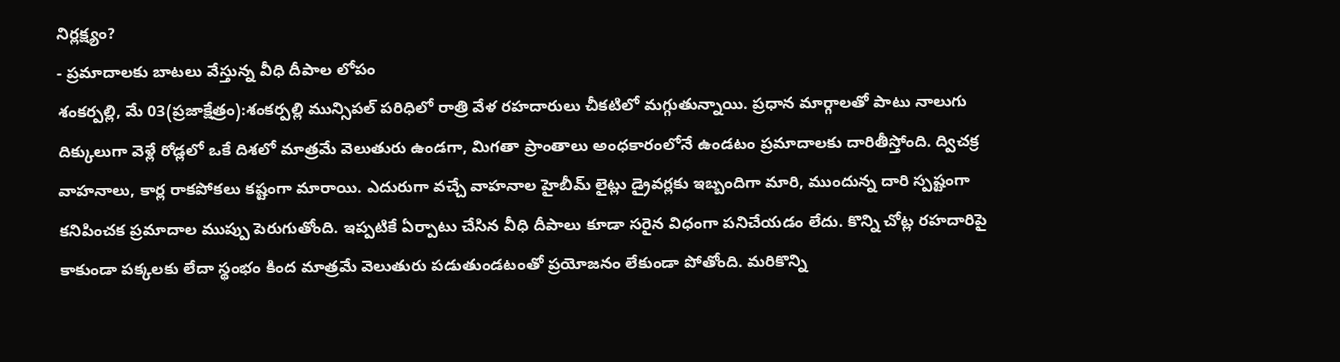నిర్లక్ష్యం?
- ప్రమాదాలకు బాటలు వేస్తున్న వీధి దీపాల లోపం
శంకర్పల్లి, మే 03(ప్రజాక్షేత్రం):శంకర్పల్లి మున్సిపల్ పరిధిలో రాత్రి వేళ రహదారులు చీకటిలో మగ్గుతున్నాయి. ప్రధాన మార్గాలతో పాటు నాలుగు దిక్కులుగా వెళ్లే రోడ్లలో ఒకే దిశలో మాత్రమే వెలుతురు ఉండగా, మిగతా ప్రాంతాలు అంధకారంలోనే ఉండటం ప్రమాదాలకు దారితీస్తోంది. ద్విచక్ర వాహనాలు, కార్ల రాకపోకలు కష్టంగా మారాయి. ఎదురుగా వచ్చే వాహనాల హైబీమ్ లైట్లు డ్రైవర్లకు ఇబ్బందిగా మారి, ముందున్న దారి స్పష్టంగా కనిపించక ప్రమాదాల ముప్పు పెరుగుతోంది. ఇప్పటికే ఏర్పాటు చేసిన వీధి దీపాలు కూడా సరైన విధంగా పనిచేయడం లేదు. కొన్ని చోట్ల రహదారిపై కాకుండా పక్కలకు లేదా స్థంభం కింద మాత్రమే వెలుతురు పడుతుండటంతో ప్రయోజనం లేకుండా పోతోంది. మరికొన్ని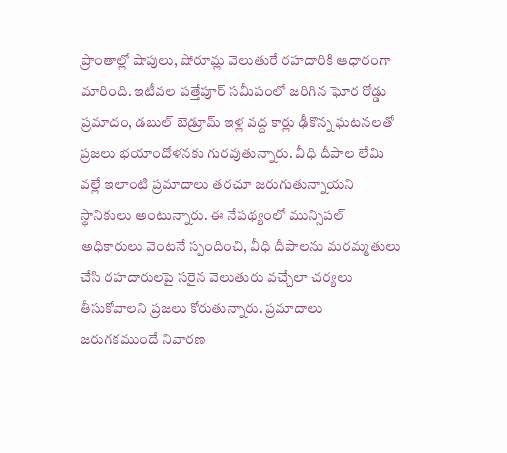ప్రాంతాల్లో షాపులు, షోరూమ్ల వెలుతురే రహదారికి ఆధారంగా మారింది. ఇటీవల పత్తేపూర్ సమీపంలో జరిగిన ఘోర రోడ్డు ప్రమాదం, డబుల్ బెడ్రూమ్ ఇళ్ల వద్ద కార్లు ఢీకొన్న ఘటనలతో ప్రజలు భయాందోళనకు గురవుతున్నారు. వీధి దీపాల లేమి వల్లే ఇలాంటి ప్రమాదాలు తరచూ జరుగుతున్నాయని స్థానికులు అంటున్నారు. ఈ నేపథ్యంలో మున్సిపల్ అధికారులు వెంటనే స్పందించి, వీధి దీపాలను మరమ్మతులు చేసి రహదారులపై సరైన వెలుతురు వచ్చేలా చర్యలు తీసుకోవాలని ప్రజలు కోరుతున్నారు. ప్రమాదాలు జరుగకముందే నివారణ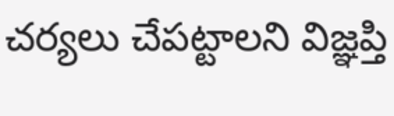చర్యలు చేపట్టాలని విజ్ఞప్తి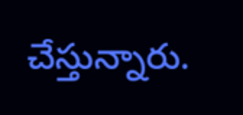చేస్తున్నారు.